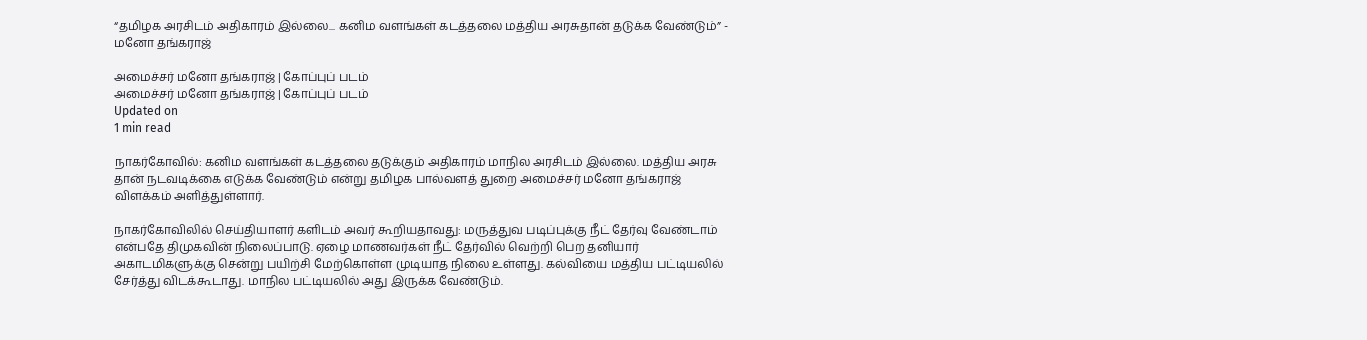“தமிழக அரசிடம் அதிகாரம் இல்லை... கனிம வளங்கள் கடத்தலை மத்திய அரசுதான் தடுக்க வேண்டும்” - மனோ தங்கராஜ்

அமைச்சர் மனோ தங்கராஜ் | கோப்புப் படம்
அமைச்சர் மனோ தங்கராஜ் | கோப்புப் படம்
Updated on
1 min read

நாகர்கோவில்: கனிம வளங்கள் கடத்தலை தடுக்கும் அதிகாரம் மாநில அரசிடம் இல்லை. மத்திய அரசு தான் நடவடிக்கை எடுக்க வேண்டும் என்று தமிழக பால்வளத் துறை அமைச்சர் மனோ தங்கராஜ் விளக்கம் அளித்துள்ளார்.

நாகர்கோவிலில் செய்தியாளர் களிடம் அவர் கூறியதாவது: மருத்துவ படிப்புக்கு நீட் தேர்வு வேண்டாம் என்பதே திமுகவின் நிலைப்பாடு. ஏழை மாணவர்கள் நீட் தேர்வில் வெற்றி பெற தனியார் அகாடமிகளுக்கு சென்று பயிற்சி மேற்கொள்ள முடியாத நிலை உள்ளது. கல்வியை மத்திய பட்டியலில் சேர்த்து விடக்கூடாது. மாநில பட்டியலில் அது இருக்க வேண்டும்.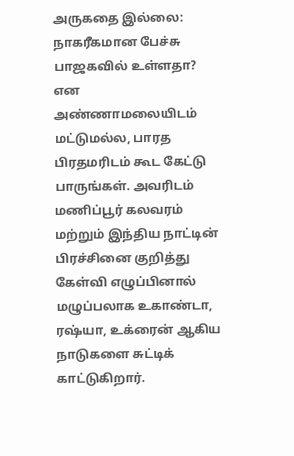அருகதை இல்லை: நாகரீகமான பேச்சு பாஜகவில் உள்ளதா? என அண்ணாமலையிடம் மட்டுமல்ல, பாரத பிரதமரிடம் கூட கேட்டு பாருங்கள். அவரிடம் மணிப்பூர் கலவரம் மற்றும் இந்திய நாட்டின் பிரச்சினை குறித்து கேள்வி எழுப்பினால் மழுப்பலாக உகாண்டா, ரஷ்யா, உக்ரைன் ஆகிய நாடுகளை சுட்டிக் காட்டுகிறார்.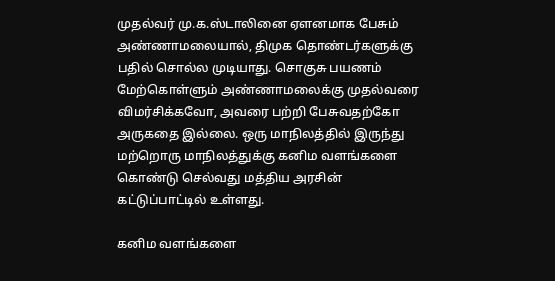முதல்வர் மு.க.ஸ்டாலினை ஏளனமாக பேசும் அண்ணாமலையால், திமுக தொண்டர்களுக்கு பதில் சொல்ல முடியாது. சொகுசு பயணம் மேற்கொள்ளும் அண்ணாமலைக்கு முதல்வரை விமர்சிக்கவோ, அவரை பற்றி பேசுவதற்கோ அருகதை இல்லை. ஒரு மாநிலத்தில் இருந்து மற்றொரு மாநிலத்துக்கு கனிம வளங்களை கொண்டு செல்வது மத்திய அரசின் கட்டுப்பாட்டில் உள்ளது.

கனிம வளங்களை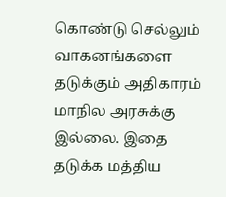கொண்டு செல்லும் வாகனங்களை தடுக்கும் அதிகாரம் மாநில அரசுக்கு இல்லை. இதை தடுக்க மத்திய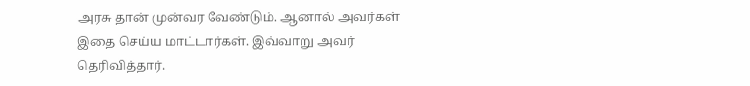அரசு தான் முன்வர வேண்டும். ஆனால் அவர்கள் இதை செய்ய மாட்டார்கள். இவ்வாறு அவர் தெரிவித்தார்.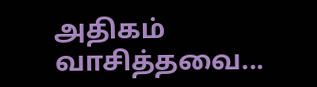அதிகம் வாசித்தவை...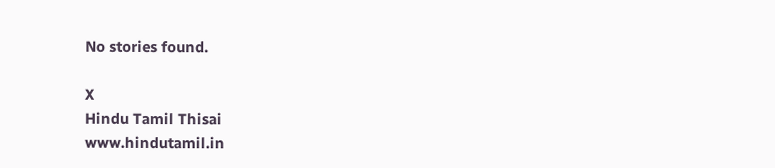No stories found.

X
Hindu Tamil Thisai
www.hindutamil.in